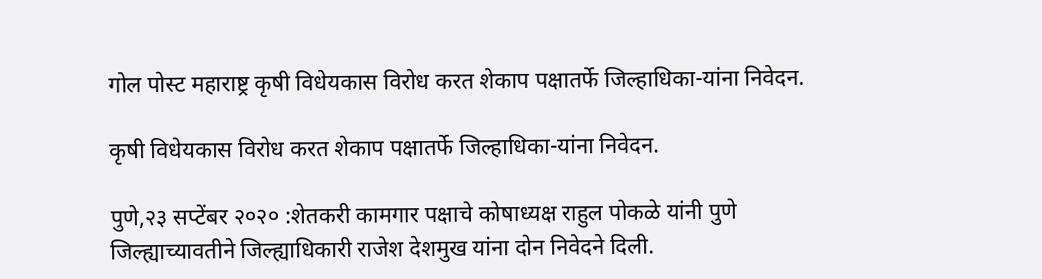गोल पोस्ट महाराष्ट्र कृषी विधेयकास विरोध करत शेकाप पक्षातर्फे जिल्हाधिका-यांना निवेदन.

कृषी विधेयकास विरोध करत शेकाप पक्षातर्फे जिल्हाधिका-यांना निवेदन.

पुणे,२३ सप्टेंबर २०२० :शेतकरी कामगार पक्षाचे कोषाध्यक्ष राहुल पोकळे यांनी पुणे जिल्ह्याच्यावतीने जिल्ह्याधिकारी राजेश देशमुख यांना दोन निवेदने दिली.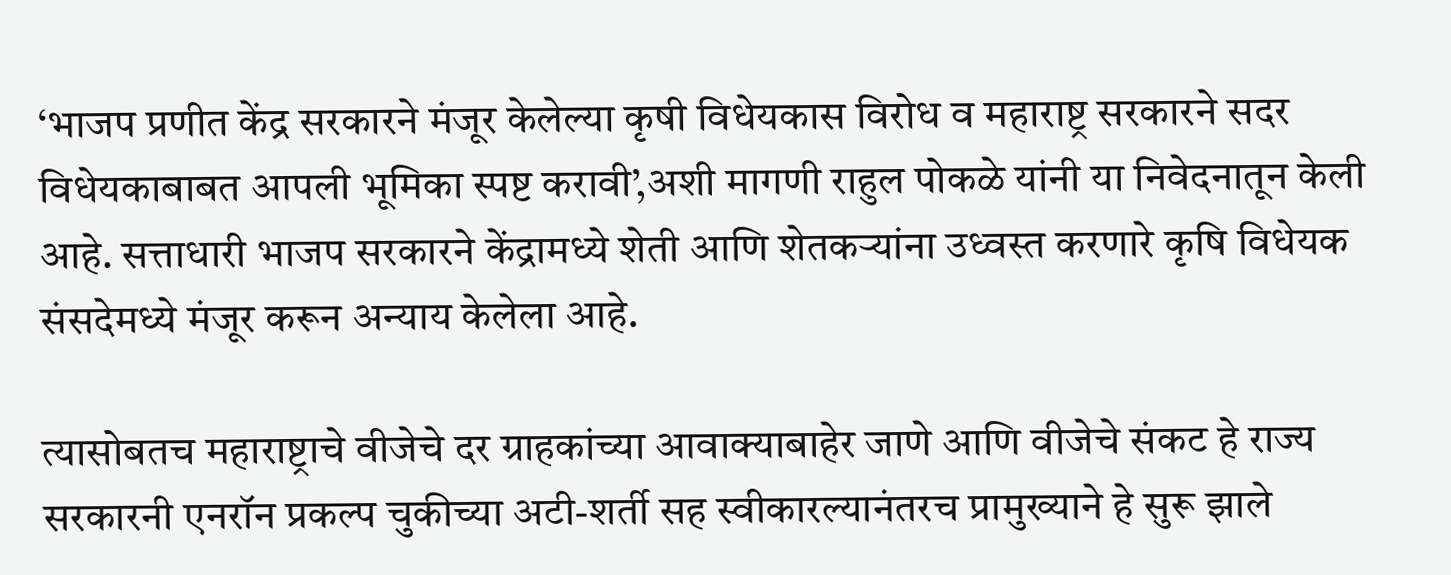‘भाजप प्रणीत केंद्र सरकारने मंजूर केलेल्या कृषी विधेयकास विरोध व महाराष्ट्र सरकारने सदर विधेयकाबाबत आपली भूमिका स्पष्ट करावी’,अशी मागणी राहुल पोकळे यांनी या निवेदनातून केली आहे. सत्ताधारी भाजप सरकारने केंद्रामध्ये शेती आणि शेतकऱ्यांना उध्वस्त करणारे कृषि विधेयक संसदेमध्ये मंजूर करून अन्याय केलेला आहे.

त्यासोबतच महाराष्ट्राचे वीजेचे दर ग्राहकांच्या आवाक्याबाहेर जाणे आणि वीजेचे संकट हे राज्य सरकारनी एनरॉन प्रकल्प चुकीच्या अटी-शर्ती सह स्वीकारल्यानंतरच प्रामुख्याने हे सुरू झाले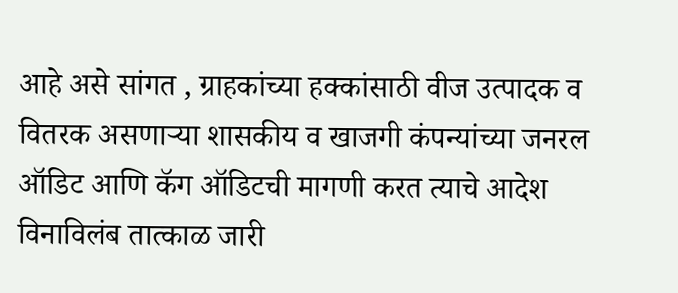आहे असे सांगत , ग्राहकांच्या हक्कांसाठी वीज उत्पादक व वितरक असणाऱ्या शासकीय व खाजगी कंपन्यांच्या जनरल ऑडिट आणि कॅग ऑडिटची मागणी करत त्याचे आदेश विनाविलंब तात्काळ जारी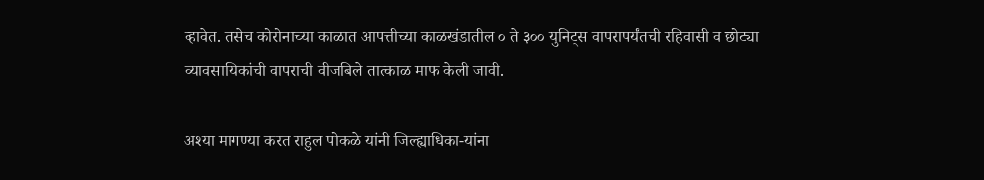व्हावेत. तसेच कोरोनाच्या काळात आपत्तीच्या काळखंडातील ० ते ३०० युनिट्स वापरापर्यंतची रहिवासी व छोट्या व्यावसायिकांची वापराची वीजबिले तात्काळ माफ केली जावी.

अश्या मागण्या करत राहुल पोकळे यांनी जिल्ह्याधिका-यांना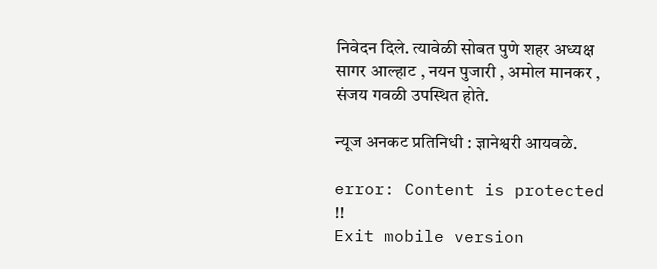निवेदन दिले. त्यावेळी सोबत पुणे शहर अध्यक्ष सागर आल्हाट , नयन पुजारी , अमोल मानकर , संजय गवळी उपस्थित होते.

न्यूज अनकट प्रतिनिधी : ज्ञानेश्वरी आयवळे.

error: Content is protected !!
Exit mobile version